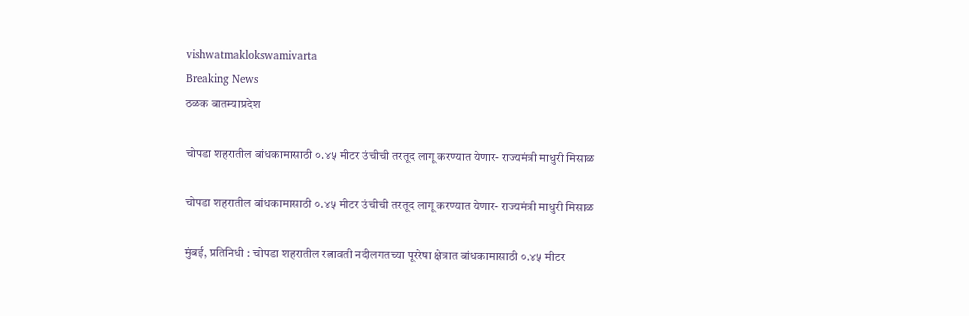vishwatmaklokswamivarta
Breaking News
ठळक बातम्याप्रदेश

चोपडा शहरातील बांधकामासाठी ०.४५ मीटर उंचीची तरतूद लागू करण्यात येणार- राज्यमंत्री माधुरी मिसाळ

चोपडा शहरातील बांधकामासाठी ०.४५ मीटर उंचीची तरतूद लागू करण्यात येणार- राज्यमंत्री माधुरी मिसाळ

मुंबई, प्रतिनिधी : चोपडा शहरातील रत्नावती नदीलगतच्या पूररेषा क्षेत्रात बांधकामासाठी ०.४५ मीटर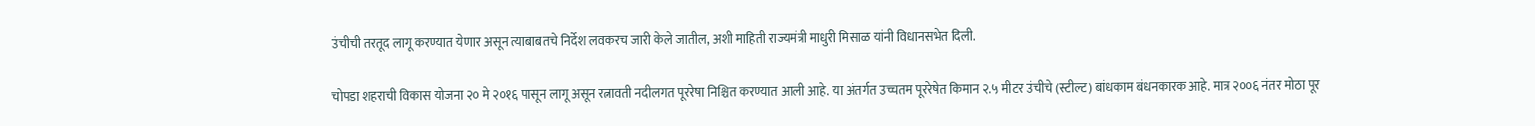उंचीची तरतूद लागू करण्यात येणार असून त्याबाबतचे निर्देश लवकरच जारी केले जातील, अशी माहिती राज्यमंत्री माधुरी मिसाळ यांनी विधानसभेत दिली.

चोपडा शहराची विकास योजना २० मे २०१६ पासून लागू असून रत्नावती नदीलगत पूररेषा निश्चित करण्यात आली आहे. या अंतर्गत उच्चतम पूररेषेत किमान २.५ मीटर उंचीचे (स्टील्ट) बांधकाम बंधनकारक आहे. मात्र २००६ नंतर मोठा पूर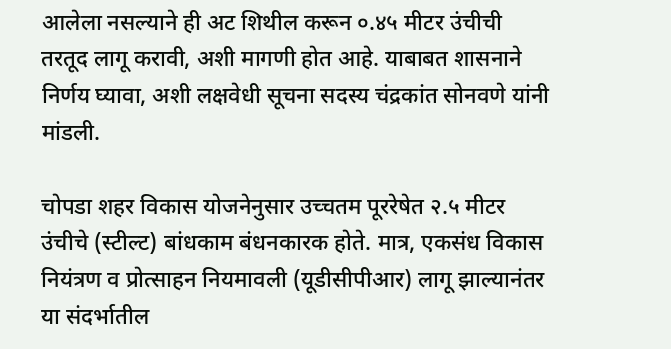आलेला नसल्याने ही अट शिथील करून ०.४५ मीटर उंचीची तरतूद लागू करावी, अशी मागणी होत आहे. याबाबत शासनाने निर्णय घ्यावा, अशी लक्षवेधी सूचना सदस्य चंद्रकांत सोनवणे यांनी मांडली.

चोपडा शहर विकास योजनेनुसार उच्चतम पूररेषेत २.५ मीटर उंचीचे (स्टील्ट) बांधकाम बंधनकारक होते. मात्र, एकसंध विकास नियंत्रण व प्रोत्साहन नियमावली (यूडीसीपीआर) लागू झाल्यानंतर या संदर्भातील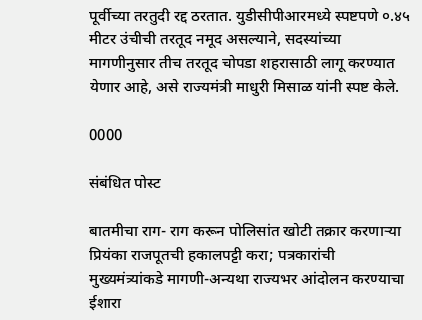पूर्वीच्या तरतुदी रद्द ठरतात. युडीसीपीआरमध्ये स्पष्टपणे ०.४५ मीटर उंचीची तरतूद नमूद असल्याने, सदस्यांच्या मागणीनुसार तीच तरतूद चोपडा शहरासाठी लागू करण्यात येणार आहे, असे राज्यमंत्री माधुरी मिसाळ यांनी स्पष्ट केले.

0000

संबंधित पोस्ट

बातमीचा राग- राग करून पोलिसांत खोटी तक्रार करणाऱ्या प्रियंका राजपूतची हकालपट्टी करा; पत्रकारांची मुख्यमंत्र्यांकडे मागणी-अन्यथा राज्यभर आंदोलन करण्याचा ईशारा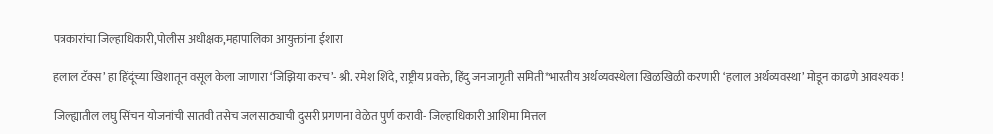पत्रकारांचा जिल्हाधिकारी,पोलीस अधीक्षक,महापालिका आयुक्तांना ईशारा

हलाल टॅक्स’ हा हिंदूंच्या खिशातून वसूल केला जाणारा ‘जिझिया करच’- श्री. रमेश शिंदे, राष्ट्रीय प्रवक्ते, हिंदु जनजागृती समिती*भारतीय अर्थव्यवस्थेला खिळखिळी करणारी ‘हलाल अर्थव्यवस्था’ मोडून काढणे आवश्यक !

जिल्ह्यातील लघु सिंचन योजनांची सातवी तसेच जलसाठ्याची दुसरी प्रगणना वेळेत पुर्ण करावी- जिल्हाधिकारी आशिमा मित्तल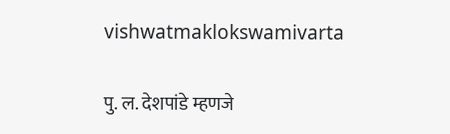vishwatmaklokswamivarta

पु. ल. देशपांडे म्हणजे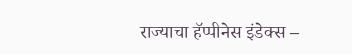राज्याचा हॅप्पीनेस इंडेक्स –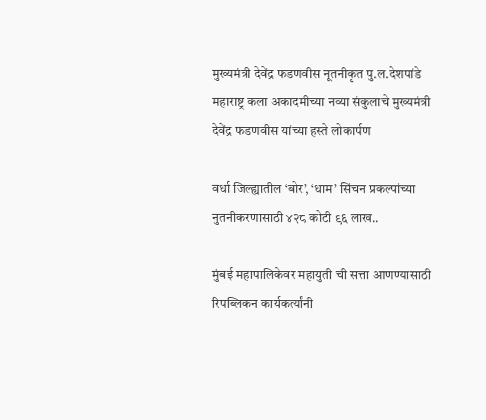मुख्यमंत्री देवेंद्र फडणवीस नूतनीकृत पु.ल.देशपांडे महाराष्ट्र कला अकादमीच्या नव्या संकुलाचे मुख्यमंत्री देवेंद्र फडणवीस यांच्या हस्ते लोकार्पण

वर्धा जिल्ह्यातील ‘बोर’, ‘धाम’ सिंचन प्रकल्पांच्या नुतनीकरणासाठी ४२८ कोटी ९६ लाख..

मुंबई महापालिकेवर महायुती ची सत्ता आणण्यासाठी रिपब्लिकन कार्यकर्त्यांनी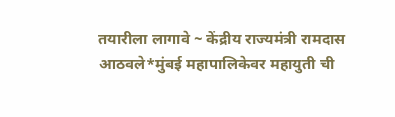तयारीला लागावे ~ केंद्रीय राज्यमंत्री रामदास आठवले*मुंबई महापालिकेवर महायुती ची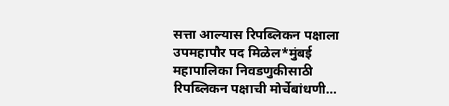सत्ता आल्यास रिपब्लिकन पक्षाला उपमहापौर पद मिळेल*मुंबई महापालिका निवडणुकीसाठी रिपब्लिकन पक्षाची मोर्चेबांधणी…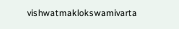vishwatmaklokswamivarta